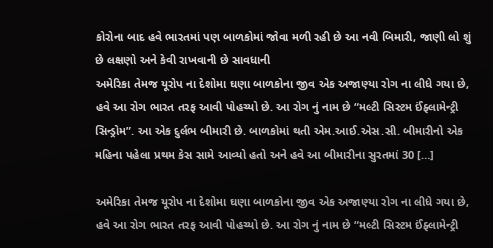કોરોના બાદ હવે ભારતમાં પણ બાળકોમાં જોવા મળી રહી છે આ નવી બિમારી, જાણી લો શું છે લક્ષણો અને કેવી રાખવાની છે સાવધાની
અમેરિકા તેમજ યૂરોપ ના દેશોમા ઘણા બાળકોના જીવ એક અજાણ્યા રોગ ના લીધે ગયા છે, હવે આ રોગ ભારત તરફ આવી પોહચ્યો છે. આ રોગ નું નામ છે “મલ્ટી સિસ્ટમ ઈંફ્લામેન્ટ્રી સિન્ડ્રોમ”. આ એક દુર્લભ બીમારી છે. બાળકોમાં થતી એમ.આઈ.એસ.સી. બીમારીનો એક મહિના પહેલા પ્રથમ કેસ સામે આવ્યો હતો અને હવે આ બીમારીના સુરતમાં 30 […]

અમેરિકા તેમજ યૂરોપ ના દેશોમા ઘણા બાળકોના જીવ એક અજાણ્યા રોગ ના લીધે ગયા છે, હવે આ રોગ ભારત તરફ આવી પોહચ્યો છે. આ રોગ નું નામ છે “મલ્ટી સિસ્ટમ ઈંફ્લામેન્ટ્રી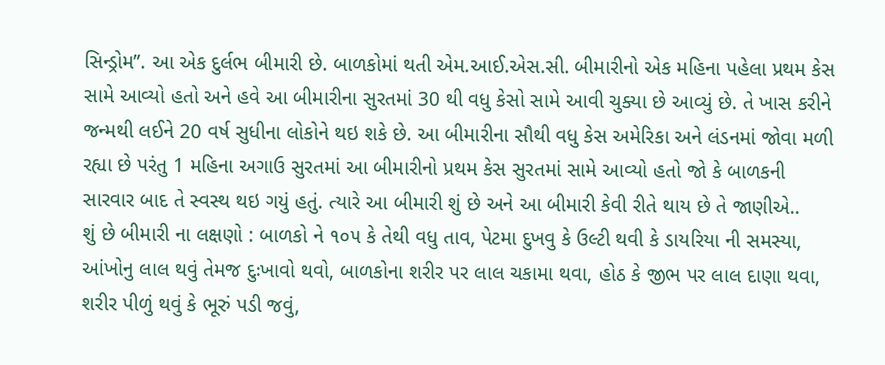સિન્ડ્રોમ”. આ એક દુર્લભ બીમારી છે. બાળકોમાં થતી એમ.આઈ.એસ.સી. બીમારીનો એક મહિના પહેલા પ્રથમ કેસ સામે આવ્યો હતો અને હવે આ બીમારીના સુરતમાં 30 થી વધુ કેસો સામે આવી ચુક્યા છે આવ્યું છે. તે ખાસ કરીને જન્મથી લઈને 20 વર્ષ સુધીના લોકોને થઇ શકે છે. આ બીમારીના સૌથી વધુ કેસ અમેરિકા અને લંડનમાં જોવા મળી રહ્યા છે પરંતુ 1 મહિના અગાઉ સુરતમાં આ બીમારીનો પ્રથમ કેસ સુરતમાં સામે આવ્યો હતો જો કે બાળકની સારવાર બાદ તે સ્વસ્થ થઇ ગયું હતું. ત્યારે આ બીમારી શું છે અને આ બીમારી કેવી રીતે થાય છે તે જાણીએ..
શું છે બીમારી ના લક્ષણો : બાળકો ને ૧૦૫ કે તેથી વધુ તાવ, પેટમા દુખવુ કે ઉલ્ટી થવી કે ડાયરિયા ની સમસ્યા, આંખોનુ લાલ થવું તેમજ દુઃખાવો થવો, બાળકોના શરીર પર લાલ ચકામા થવા, હોઠ કે જીભ પર લાલ દાણા થવા, શરીર પીળું થવું કે ભૂરું પડી જવું,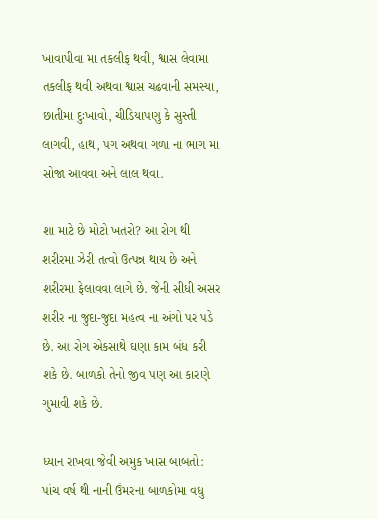ખાવાપીવા મા તકલીફ થવી, શ્વાસ લેવામા તકલીફ થવી અથવા શ્વાસ ચઢવાની સમસ્યા, છાતીમા દુઃખાવો, ચીડિયાપણુ કે સુસ્તી લાગવી, હાથ, પગ અથવા ગળા ના ભાગ મા સોજા આવવા અને લાલ થવા.

શા માટે છે મોટો ખતરો? આ રોગ થી શરીરમા ઝેરી તત્વો ઉત્પન્ન થાય છે અને શરીરમા ફેલાવવા લાગે છે. જેની સીધી અસર શરીર ના જુદા-જુદા મહત્વ ના અંગો પર પડે છે. આ રોગ એકસાથે ઘણા કામ બંધ કરી શકે છે. બાળકો તેનો જીવ પણ આ કારણે ગુમાવી શકે છે.

ધ્યાન રાખવા જેવી અમુક ખાસ બાબતો: પાંચ વર્ષ થી નાની ઉંમરના બાળકોમા વધુ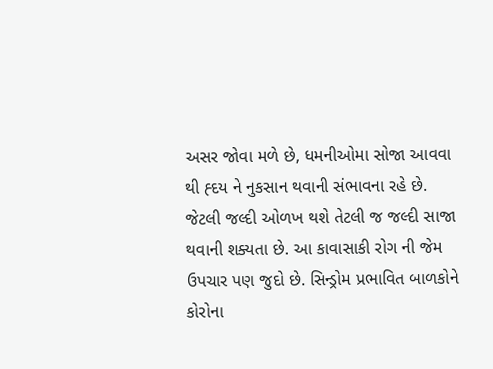અસર જોવા મળે છે, ધમનીઓમા સોજા આવવા થી હ્દય ને નુકસાન થવાની સંભાવના રહે છે. જેટલી જલ્દી ઓળખ થશે તેટલી જ જલ્દી સાજા થવાની શક્યતા છે. આ કાવાસાકી રોગ ની જેમ ઉપચાર પણ જુદો છે. સિન્ડ્રોમ પ્રભાવિત બાળકોને કોરોના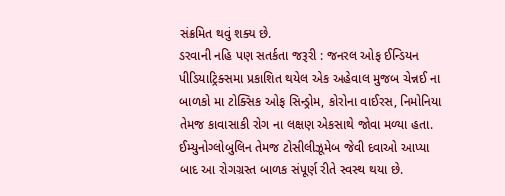સંક્રમિત થવું શક્ય છે.
ડરવાની નહિ પણ સતર્કતા જરૂરી : જનરલ ઓફ ઈન્ડિયન પીડિયાટ્રિક્સમા પ્રકાશિત થયેલ એક અહેવાલ મુજબ ચેન્નઈ ના બાળકો મા ટોક્સિક ઓફ સિન્ડ્રોમ, કોરોના વાઈરસ, નિમોનિયા તેમજ કાવાસાકી રોગ ના લક્ષણ એકસાથે જોવા મળ્યા હતા. ઈમ્યુનોગ્લોબુલિન તેમજ ટોસીલીઝૂમેબ જેવી દવાઓ આપ્યા બાદ આ રોગગ્રસ્ત બાળક સંપૂર્ણ રીતે સ્વસ્થ થયા છે.